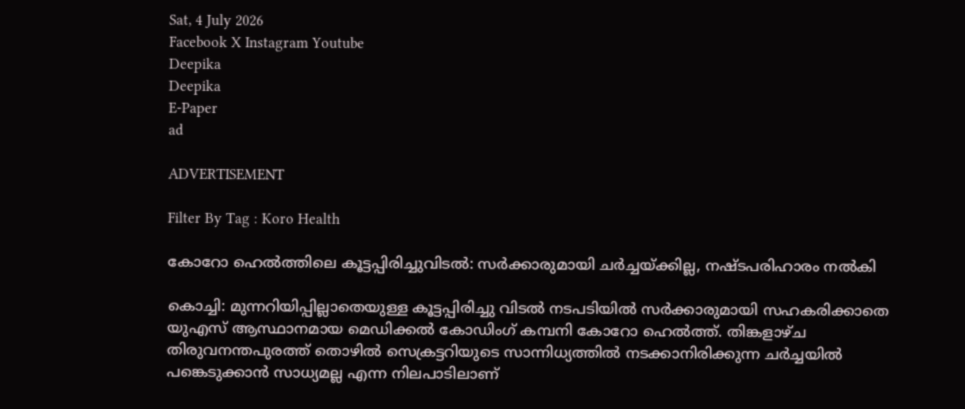Sat, 4 July 2026
Facebook X Instagram Youtube
Deepika
Deepika
E-Paper
ad

ADVERTISEMENT

Filter By Tag : Koro Health

കോറോ ഹെല്‍ത്തിലെ കൂട്ടപ്പിരിച്ചുവിടല്‍: സര്‍ക്കാരുമായി ചര്‍ച്ചയ്ക്കില്ല, നഷ്ടപരിഹാരം നല്‍കി

കൊച്ചി: മുന്നറിയിപ്പില്ലാതെയുള്ള കൂട്ടപ്പിരിച്ചു വിടല്‍ നടപടിയില്‍ സര്‍ക്കാരുമായി സഹകരിക്കാതെ യുഎസ് ആസ്ഥാനമായ മെഡിക്കല്‍ കോഡിംഗ് കമ്പനി കോറോ ഹെല്‍ത്ത്. തിങ്കളാഴ്ച തിരുവനന്തപുരത്ത് തൊഴില്‍ സെക്രട്ടറിയുടെ സാന്നിധ്യത്തില്‍ നടക്കാനിരിക്കുന്ന ചര്‍ച്ചയില്‍ പങ്കെടുക്കാന്‍ സാധ്യമല്ല എന്ന നിലപാടിലാണ്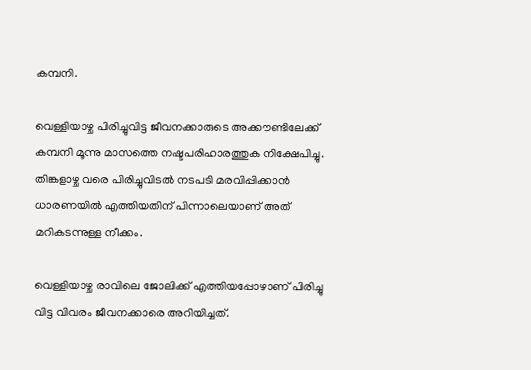കമ്പനി.

വെള്ളിയാഴ്ച പിരിച്ചുവിട്ട ജീവനക്കാരുടെ അക്കൗണ്ടിലേക്ക് കമ്പനി മൂന്നു മാസത്തെ നഷ്ടപരിഹാരത്തുക നിക്ഷേപിച്ചു. തിങ്കളാഴ്ച വരെ പിരിച്ചുവിടല്‍ നടപടി മരവിപ്പിക്കാന്‍ ധാരണയില്‍ എത്തിയതിന് പിന്നാലെയാണ് അത് മറികടന്നുള്ള നീക്കം.

വെള്ളിയാഴ്ച രാവിലെ ജോലിക്ക് എത്തിയപ്പോഴാണ് പിരിച്ചു വിട്ട വിവരം ജീവനക്കാരെ അറിയിച്ചത്.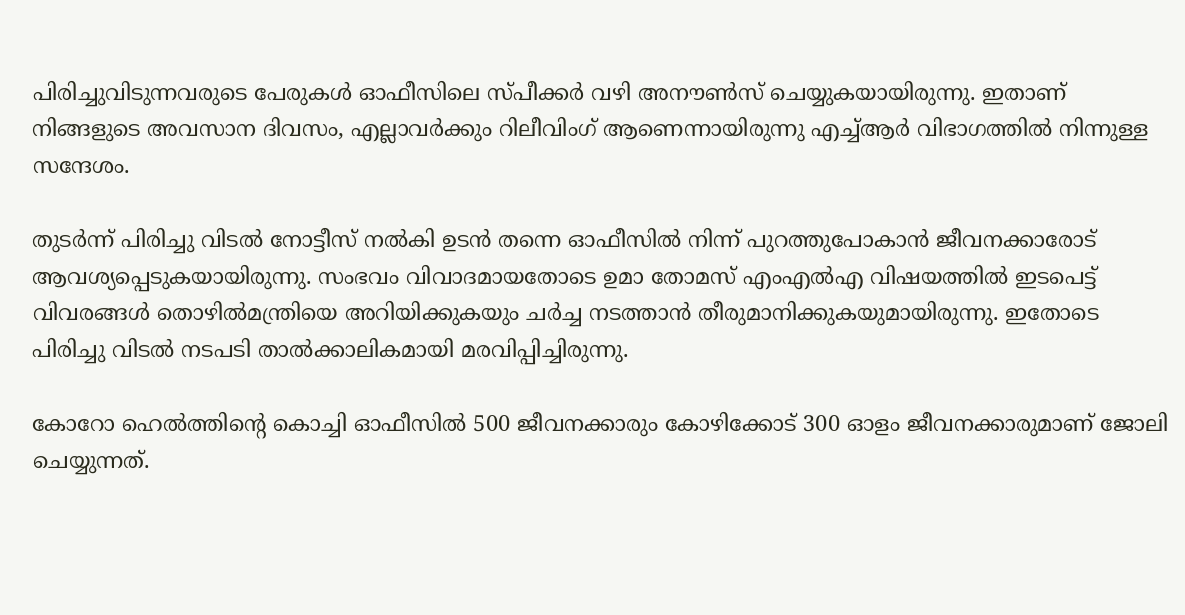പിരിച്ചുവിടുന്നവരുടെ പേരുകള്‍ ഓഫീസിലെ സ്പീക്കര്‍ വഴി അനൗണ്‍സ് ചെയ്യുകയായിരുന്നു. ഇതാണ് നിങ്ങളുടെ അവസാന ദിവസം, എല്ലാവര്‍ക്കും റിലീവിംഗ് ആണെന്നായിരുന്നു എച്ച്ആര്‍ വിഭാഗത്തില്‍ നിന്നുള്ള സന്ദേശം.

തുടര്‍ന്ന് പിരിച്ചു വിടല്‍ നോട്ടീസ് നല്‍കി ഉടന്‍ തന്നെ ഓഫീസില്‍ നിന്ന് പുറത്തുപോകാന്‍ ജീവനക്കാരോട് ആവശ്യപ്പെടുകയായിരുന്നു. സംഭവം വിവാദമായതോടെ ഉമാ തോമസ് എംഎല്‍എ വിഷയത്തില്‍ ഇടപെട്ട് വിവരങ്ങള്‍ തൊഴില്‍മന്ത്രിയെ അറിയിക്കുകയും ചര്‍ച്ച നടത്താന്‍ തീരുമാനിക്കുകയുമായിരുന്നു. ഇതോടെ പിരിച്ചു വിടല്‍ നടപടി താല്‍ക്കാലികമായി മരവിപ്പിച്ചിരുന്നു.

കോറോ ഹെല്‍ത്തിന്‍റെ കൊച്ചി ഓഫീസില്‍ 500 ജീവനക്കാരും കോഴിക്കോട് 300 ഓളം ജീവനക്കാരുമാണ് ജോലി ചെയ്യുന്നത്.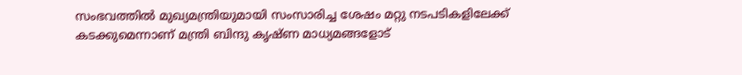സംഭവത്തില്‍ മുഖ്യമന്ത്രിയുമായി സംസാരിച്ച ശേഷം മറ്റു നടപടികളിലേക്ക് കടക്കുമെന്നാണ് മന്ത്രി ബിന്ദു കൃഷ്ണ മാധ്യമങ്ങളോട്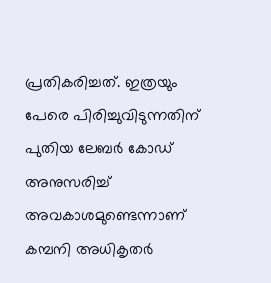പ്രതികരിച്ചത്. ഇത്രയും പേരെ പിരിച്ചുവിടുന്നതിന് പുതിയ ലേബര്‍ കോഡ് അനുസരിച്ച് അവകാശമുണ്ടെന്നാണ് കമ്പനി അധികൃതര്‍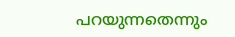പറയുന്നതെന്നും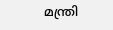മന്ത്രി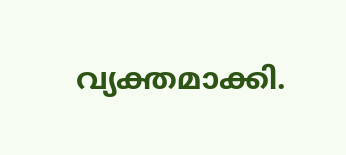വ്യക്തമാക്കി.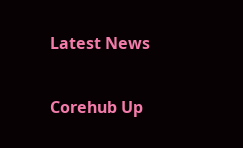Latest News

Corehub Up